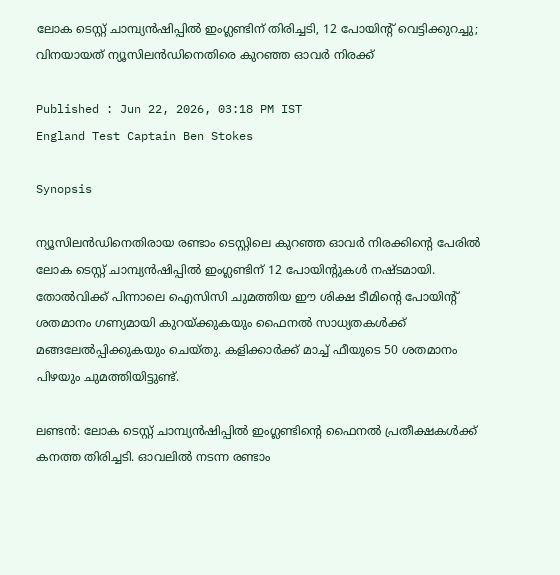ലോക ടെസ്റ്റ് ചാമ്പ്യന്‍ഷിപ്പില്‍ ഇംഗ്ലണ്ടിന് തിരിച്ചടി, 12 പോയിന്റ് വെട്ടിക്കുറച്ചു; വിനയായത് ന്യൂസിലന്‍ഡിനെതിരെ കുറഞ്ഞ ഓവര്‍ നിരക്ക്

Published : Jun 22, 2026, 03:18 PM IST
England Test Captain Ben Stokes

Synopsis

ന്യൂസിലന്‍ഡിനെതിരായ രണ്ടാം ടെസ്റ്റിലെ കുറഞ്ഞ ഓവര്‍ നിരക്കിന്റെ പേരില്‍ ലോക ടെസ്റ്റ് ചാമ്പ്യന്‍ഷിപ്പില്‍ ഇംഗ്ലണ്ടിന് 12 പോയിന്റുകള്‍ നഷ്ടമായി. തോല്‍വിക്ക് പിന്നാലെ ഐസിസി ചുമത്തിയ ഈ ശിക്ഷ ടീമിന്റെ പോയിന്റ് ശതമാനം ഗണ്യമായി കുറയ്ക്കുകയും ഫൈനല്‍ സാധ്യതകള്‍ക്ക് മങ്ങലേല്‍പ്പിക്കുകയും ചെയ്തു. കളിക്കാര്‍ക്ക് മാച്ച് ഫീയുടെ 50 ശതമാനം പിഴയും ചുമത്തിയിട്ടുണ്ട്.

ലണ്ടന്‍: ലോക ടെസ്റ്റ് ചാമ്പ്യന്‍ഷിപ്പില്‍ ഇംഗ്ലണ്ടിന്റെ ഫൈനല്‍ പ്രതീക്ഷകള്‍ക്ക് കനത്ത തിരിച്ചടി. ഓവലില്‍ നടന്ന രണ്ടാം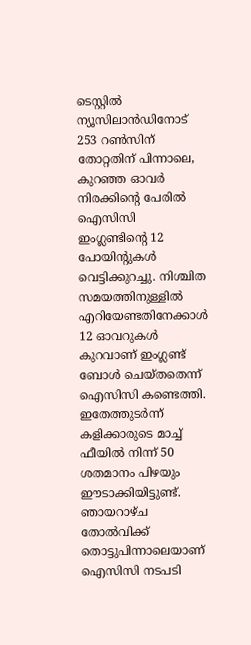ടെസ്റ്റില്‍ ന്യൂസിലാന്‍ഡിനോട് 253 റണ്‍സിന് തോറ്റതിന് പിന്നാലെ, കുറഞ്ഞ ഓവര്‍ നിരക്കിന്റെ പേരില്‍ ഐസിസി ഇംഗ്ലണ്ടിന്റെ 12 പോയിന്റുകള്‍ വെട്ടിക്കുറച്ചു. നിശ്ചിത സമയത്തിനുള്ളില്‍ എറിയേണ്ടതിനേക്കാള്‍ 12 ഓവറുകള്‍ കുറവാണ് ഇംഗ്ലണ്ട് ബോള്‍ ചെയ്തതെന്ന് ഐസിസി കണ്ടെത്തി. ഇതേത്തുടര്‍ന്ന് കളിക്കാരുടെ മാച്ച് ഫീയില്‍ നിന്ന് 50 ശതമാനം പിഴയും ഈടാക്കിയിട്ടുണ്ട്. ഞായറാഴ്ച തോല്‍വിക്ക് തൊട്ടുപിന്നാലെയാണ് ഐസിസി നടപടി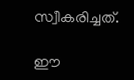സ്വീകരിച്ചത്.

ഈ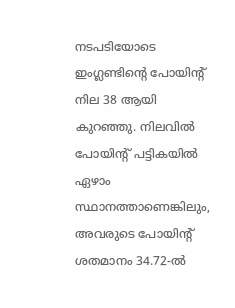നടപടിയോടെ ഇംഗ്ലണ്ടിന്റെ പോയിന്റ് നില 38 ആയി കുറഞ്ഞു. നിലവില്‍ പോയിന്റ് പട്ടികയില്‍ ഏഴാം സ്ഥാനത്താണെങ്കിലും, അവരുടെ പോയിന്റ് ശതമാനം 34.72-ല്‍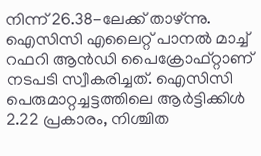നിന്ന് 26.38-ലേക്ക് താഴ്ന്നു. ഐസിസി എലൈറ്റ് പാനല്‍ മാച്ച് റഫറി ആന്‍ഡി പൈക്രോഫ്റ്റാണ് നടപടി സ്വീകരിച്ചത്. ഐസിസി പെരുമാറ്റച്ചട്ടത്തിലെ ആര്‍ട്ടിക്കിള്‍ 2.22 പ്രകാരം, നിശ്ചിത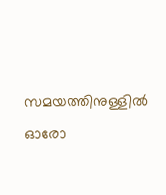സമയത്തിനുള്ളില്‍ ഓരോ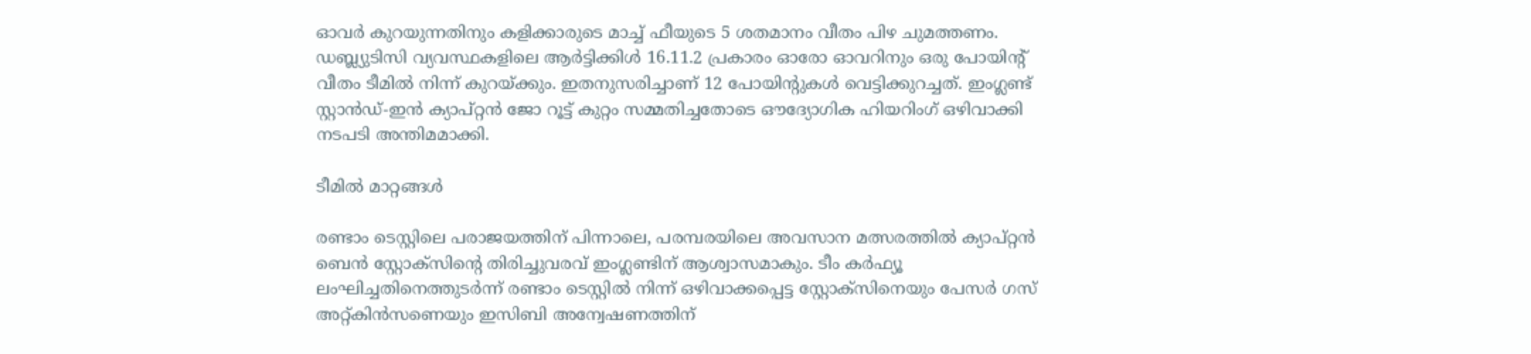ഓവര്‍ കുറയുന്നതിനും കളിക്കാരുടെ മാച്ച് ഫീയുടെ 5 ശതമാനം വീതം പിഴ ചുമത്തണം. ഡബ്ല്യുടിസി വ്യവസ്ഥകളിലെ ആര്‍ട്ടിക്കിള്‍ 16.11.2 പ്രകാരം ഓരോ ഓവറിനും ഒരു പോയിന്റ് വീതം ടീമില്‍ നിന്ന് കുറയ്ക്കും. ഇതനുസരിച്ചാണ് 12 പോയിന്റുകള്‍ വെട്ടിക്കുറച്ചത്. ഇംഗ്ലണ്ട് സ്റ്റാന്‍ഡ്-ഇന്‍ ക്യാപ്റ്റന്‍ ജോ റൂട്ട് കുറ്റം സമ്മതിച്ചതോടെ ഔദ്യോഗിക ഹിയറിംഗ് ഒഴിവാക്കി നടപടി അന്തിമമാക്കി.

ടീമില്‍ മാറ്റങ്ങള്‍

രണ്ടാം ടെസ്റ്റിലെ പരാജയത്തിന് പിന്നാലെ, പരമ്പരയിലെ അവസാന മത്സരത്തില്‍ ക്യാപ്റ്റന്‍ ബെന്‍ സ്റ്റോക്‌സിന്റെ തിരിച്ചുവരവ് ഇംഗ്ലണ്ടിന് ആശ്വാസമാകും. ടീം കര്‍ഫ്യൂ ലംഘിച്ചതിനെത്തുടര്‍ന്ന് രണ്ടാം ടെസ്റ്റില്‍ നിന്ന് ഒഴിവാക്കപ്പെട്ട സ്റ്റോക്‌സിനെയും പേസര്‍ ഗസ് അറ്റ്കിന്‍സണെയും ഇസിബി അന്വേഷണത്തിന്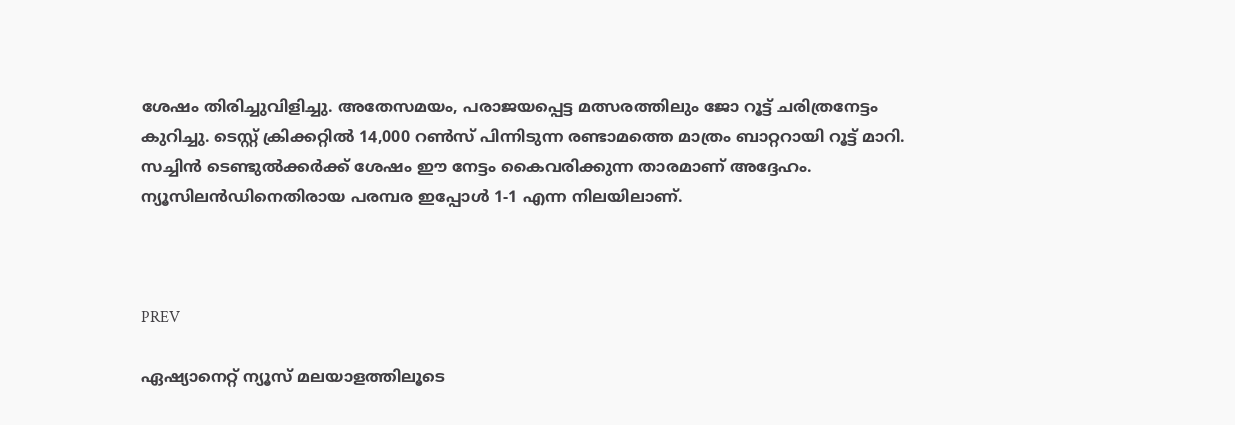ശേഷം തിരിച്ചുവിളിച്ചു. അതേസമയം, പരാജയപ്പെട്ട മത്സരത്തിലും ജോ റൂട്ട് ചരിത്രനേട്ടം കുറിച്ചു. ടെസ്റ്റ് ക്രിക്കറ്റില്‍ 14,000 റണ്‍സ് പിന്നിടുന്ന രണ്ടാമത്തെ മാത്രം ബാറ്ററായി റൂട്ട് മാറി. സച്ചിന്‍ ടെണ്ടുല്‍ക്കര്‍ക്ക് ശേഷം ഈ നേട്ടം കൈവരിക്കുന്ന താരമാണ് അദ്ദേഹം. ന്യൂസിലന്‍ഡിനെതിരായ പരമ്പര ഇപ്പോള്‍ 1-1 എന്ന നിലയിലാണ്.



PREV

ഏഷ്യാനെറ്റ് ന്യൂസ് മലയാളത്തിലൂടെ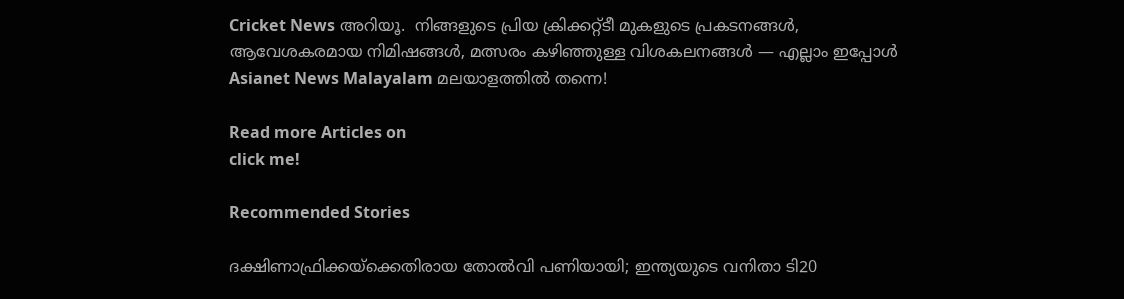Cricket News അറിയൂ.  നിങ്ങളുടെ പ്രിയ ക്രിക്കറ്റ്ടീ മുകളുടെ പ്രകടനങ്ങൾ, ആവേശകരമായ നിമിഷങ്ങൾ, മത്സരം കഴിഞ്ഞുള്ള വിശകലനങ്ങൾ — എല്ലാം ഇപ്പോൾ Asianet News Malayalam മലയാളത്തിൽ തന്നെ!

Read more Articles on
click me!

Recommended Stories

ദക്ഷിണാഫ്രിക്കയ്‌ക്കെതിരായ തോല്‍വി പണിയായി; ഇന്ത്യയുടെ വനിതാ ടി20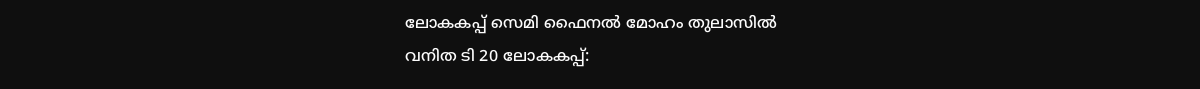ലോകകപ്പ് സെമി ഫൈനല്‍ മോഹം തുലാസില്‍
വനിത ടി 20 ലോകകപ്പ്: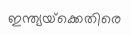ഇന്ത്യയ്‌ക്കെതിരെ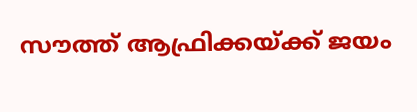സൗത്ത് ആഫ്രിക്കയ്ക്ക് ജയം